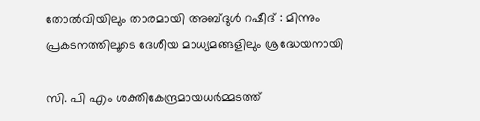തോൽവിയിലും താരമായി അബ്‌ദുൾ റഷീദ് : മിന്നും പ്രകടനത്തിലൂടെ ദേശീയ മാധ്യമങ്ങളിലും ശ്രദ്ധേയനായി

സി. പി എം ശക്തികേന്ദ്രമായധർമ്മടത്ത്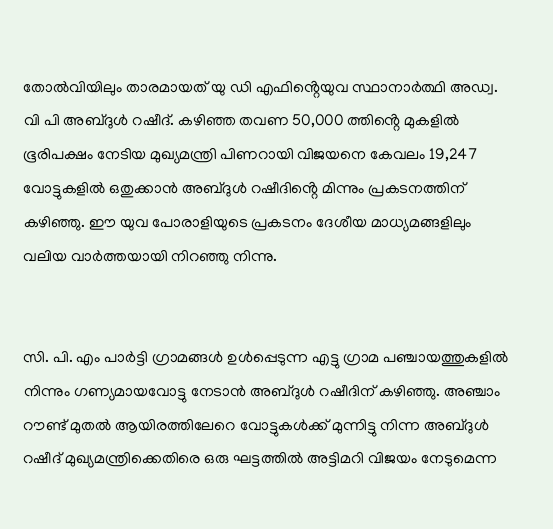തോൽവിയിലും താരമായത് യു ഡി എഫിൻ്റെയുവ സ്ഥാനാർത്ഥി അഡ്വ. വി പി അബ്ദുൾ റഷീദ്. കഴിഞ്ഞ തവണ 50,000 ത്തിൻ്റെ മുകളിൽ ഭൂരിപക്ഷം നേടിയ മുഖ്യമന്ത്രി പിണറായി വിജയനെ കേവലം 19,247 വോട്ടുകളിൽ ഒതുക്കാൻ അബ്ദുൾ റഷീദിൻ്റെ മിന്നും പ്രകടനത്തിന് കഴിഞ്ഞു. ഈ യുവ പോരാളിയുടെ പ്രകടനം ദേശീയ മാധ്യമങ്ങളിലും വലിയ വാർത്തയായി നിറഞ്ഞു നിന്നു.


സി. പി. എം പാർട്ടി ഗ്രാമങ്ങൾ ഉൾപ്പെടുന്ന എട്ടു ഗ്രാമ പഞ്ചായത്തുകളിൽ നിന്നും ഗണ്യമായവോട്ടു നേടാൻ അബ്‌ദുൾ റഷീദിന് കഴിഞ്ഞു. അഞ്ചാം റൗണ്ട് മുതൽ ആയിരത്തിലേറെ വോട്ടുകൾക്ക് മുന്നിട്ടു നിന്ന അബ്ദുൾ റഷീദ് മുഖ്യമന്ത്രിക്കെതിരെ ഒരു ഘട്ടത്തിൽ അട്ടിമറി വിജയം നേടുമെന്ന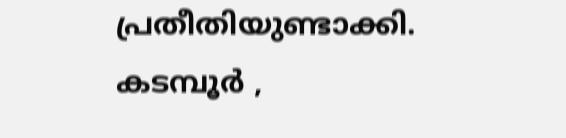പ്രതീതിയുണ്ടാക്കി. കടമ്പൂർ ,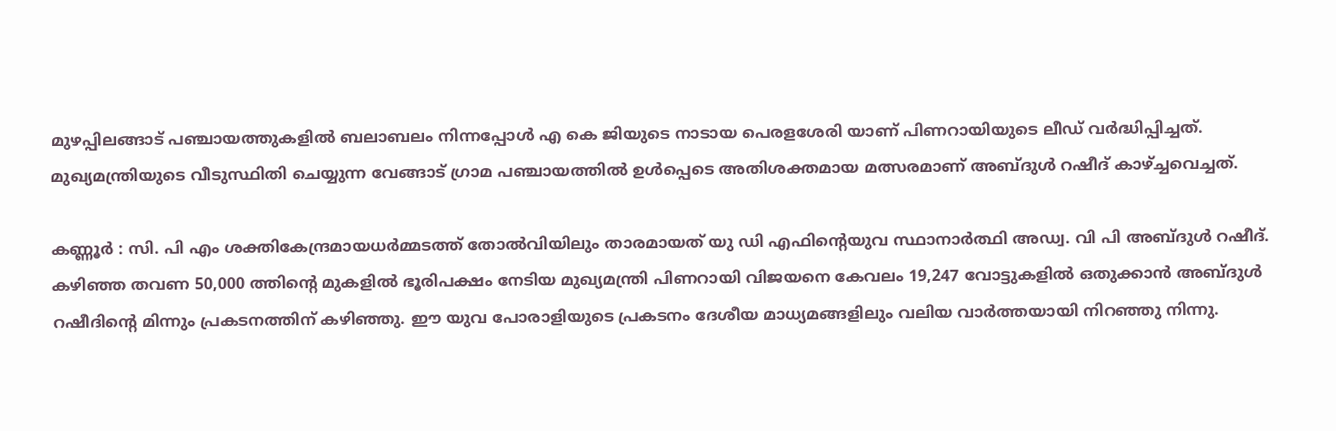മുഴപ്പിലങ്ങാട് പഞ്ചായത്തുകളിൽ ബലാബലം നിന്നപ്പോൾ എ കെ ജിയുടെ നാടായ പെരളശേരി യാണ് പിണറായിയുടെ ലീഡ് വർദ്ധിപ്പിച്ചത്. മുഖ്യമന്ത്രിയുടെ വീടുസ്ഥിതി ചെയ്യുന്ന വേങ്ങാട് ഗ്രാമ പഞ്ചായത്തിൽ ഉൾപ്പെടെ അതിശക്തമായ മത്സരമാണ് അബ്ദുൾ റഷീദ് കാഴ്ച്ചവെച്ചത്.

കണ്ണൂർ : സി. പി എം ശക്തികേന്ദ്രമായധർമ്മടത്ത് തോൽവിയിലും താരമായത് യു ഡി എഫിൻ്റെയുവ സ്ഥാനാർത്ഥി അഡ്വ. വി പി അബ്ദുൾ റഷീദ്. കഴിഞ്ഞ തവണ 50,000 ത്തിൻ്റെ മുകളിൽ ഭൂരിപക്ഷം നേടിയ മുഖ്യമന്ത്രി പിണറായി വിജയനെ കേവലം 19,247 വോട്ടുകളിൽ ഒതുക്കാൻ അബ്ദുൾ റഷീദിൻ്റെ മിന്നും പ്രകടനത്തിന് കഴിഞ്ഞു. ഈ യുവ പോരാളിയുടെ പ്രകടനം ദേശീയ മാധ്യമങ്ങളിലും വലിയ വാർത്തയായി നിറഞ്ഞു നിന്നു.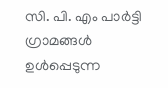സി. പി. എം പാർട്ടി ഗ്രാമങ്ങൾ ഉൾപ്പെടുന്ന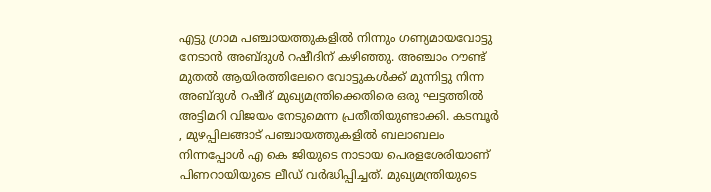എട്ടു ഗ്രാമ പഞ്ചായത്തുകളിൽ നിന്നും ഗണ്യമായവോട്ടു നേടാൻ അബ്‌ദുൾ റഷീദിന് കഴിഞ്ഞു. അഞ്ചാം റൗണ്ട് മുതൽ ആയിരത്തിലേറെ വോട്ടുകൾക്ക് മുന്നിട്ടു നിന്ന അബ്ദുൾ റഷീദ് മുഖ്യമന്ത്രിക്കെതിരെ ഒരു ഘട്ടത്തിൽ അട്ടിമറി വിജയം നേടുമെന്ന പ്രതീതിയുണ്ടാക്കി. കടമ്പൂർ , മുഴപ്പിലങ്ങാട് പഞ്ചായത്തുകളിൽ ബലാബലം നിന്നപ്പോൾ എ കെ ജിയുടെ നാടായ പെരളശേരിയാണ് പിണറായിയുടെ ലീഡ് വർദ്ധിപ്പിച്ചത്. മുഖ്യമന്ത്രിയുടെ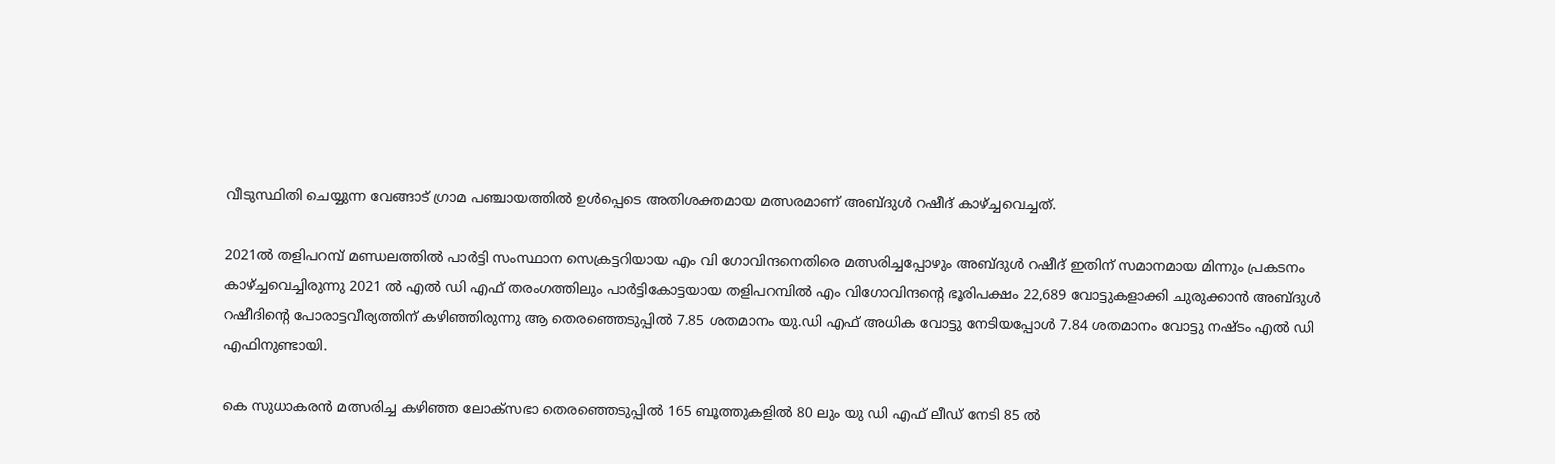വീടുസ്ഥിതി ചെയ്യുന്ന വേങ്ങാട് ഗ്രാമ പഞ്ചായത്തിൽ ഉൾപ്പെടെ അതിശക്തമായ മത്സരമാണ് അബ്ദുൾ റഷീദ് കാഴ്ച്ചവെച്ചത്.

2021ൽ തളിപറമ്പ് മണ്ഡലത്തിൽ പാർട്ടി സംസ്ഥാന സെക്രട്ടറിയായ എം വി ഗോവിന്ദനെതിരെ മത്സരിച്ചപ്പോഴും അബ്ദുൾ റഷീദ് ഇതിന് സമാനമായ മിന്നും പ്രകടനം കാഴ്ച്ചവെച്ചിരുന്നു 2021 ൽ എൽ ഡി എഫ് തരംഗത്തിലും പാർട്ടികോട്ടയായ തളിപറമ്പിൽ എം വിഗോവിന്ദൻ്റെ ഭൂരിപക്ഷം 22,689 വോട്ടുകളാക്കി ചുരുക്കാൻ അബ്ദുൾ റഷീദിൻ്റെ പോരാട്ടവീര്യത്തിന് കഴിഞ്ഞിരുന്നു ആ തെരഞ്ഞെടുപ്പിൽ 7.85 ശതമാനം യു.ഡി എഫ് അധിക വോട്ടു നേടിയപ്പോൾ 7.84 ശതമാനം വോട്ടു നഷ്ടം എൽ ഡി എഫിനുണ്ടായി.

കെ സുധാകരൻ മത്സരിച്ച കഴിഞ്ഞ ലോക്സഭാ തെരഞ്ഞെടുപ്പിൽ 165 ബൂത്തുകളിൽ 80 ലും യു ഡി എഫ് ലീഡ് നേടി 85 ൽ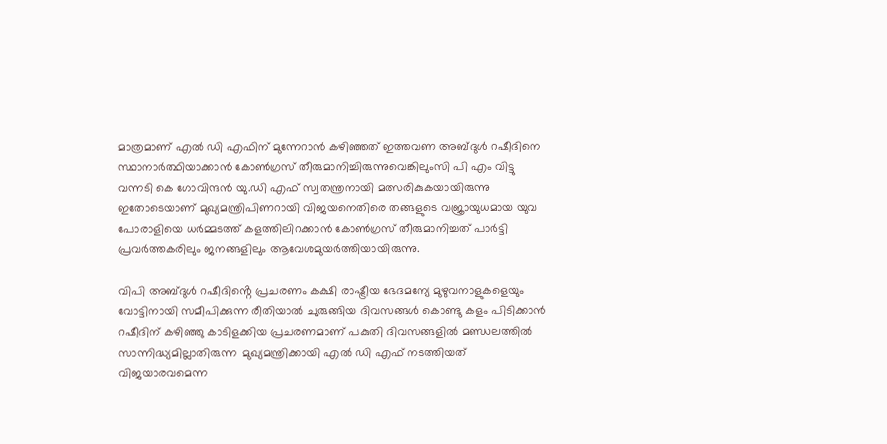മാത്രമാണ് എൽ ഡി എഫിന് മുന്നേറാൻ കഴിഞ്ഞത് ഇത്തവണ അബ്‌ദുൾ റഷീദിനെ സ്ഥാനാർത്ഥിയാക്കാൻ കോൺഗ്രസ് തീരുമാനിച്ചിരുന്നുവെങ്കിലുംസി പി എം വിട്ടു വന്നടി കെ ഗോവിന്ദൻ യു.ഡി എഫ് സ്വതന്ത്രനായി മത്സരികുകയായിരുന്നു ഇതോടെയാണ് മുഖ്യമന്ത്രിപിണറായി വിജയനെതിരെ തങ്ങളുടെ വജ്രായുധമായ യുവ പോരാളിയെ ധർമ്മടത്ത് കളത്തിലിറക്കാൻ കോൺഗ്രസ് തീരുമാനിച്ചത് പാർട്ടി പ്രവർത്തകരിലും ജനങ്ങളിലും ആവേശമുയർത്തിയായിരുന്നു.

വിപി അബ്ദുൾ റഷീദിൻ്റെ പ്രചരണം കക്ഷി രാഷ്ട്രീയ ഭേദമന്യേ മുഴുവനാളുകളെയും വോട്ടിനായി സമീപിക്കുന്ന രീതിയാൽ ചുരുങ്ങിയ ദിവസങ്ങൾ കൊണ്ടു കളം പിടിക്കാൻ റഷീദിന് കഴിഞ്ഞു കാടിളക്കിയ പ്രചരണമാണ് പകുതി ദിവസങ്ങളിൽ മണ്ഡലത്തിൽ സാന്നിദ്ധ്യമില്ലാതിരുന്ന  മുഖ്യമന്ത്രിക്കായി എൽ ഡി എഫ് നടത്തിയത് വിജയാരവമെന്ന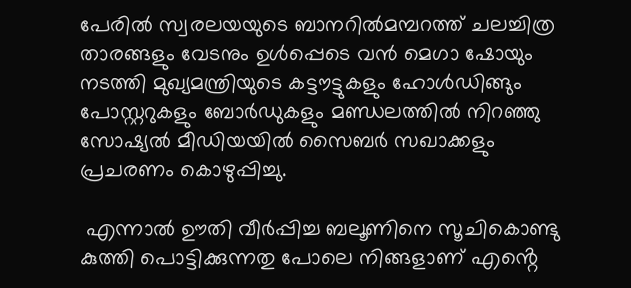പേരിൽ സ്വരലയയുടെ ബാനറിൽമമ്പറത്ത് ചലച്ചിത്ര താരങ്ങളും വേടനും ഉൾപ്പെടെ വൻ മെഗാ ഷോയും നടത്തി മുഖ്യമന്ത്രിയുടെ കട്ടൗട്ടുകളും ഹോൾഡിങ്ങും പോസ്റ്ററുകളും ബോർഡുകളും മണ്ഡലത്തിൽ നിറഞ്ഞു സോഷ്യൽ മീഡിയയിൽ സൈബർ സഖാക്കളും പ്രചരണം കൊഴുപ്പിച്ചു.

 എന്നാൽ ഊതി വീർപ്പിച്ച ബലൂണിനെ സൂചികൊണ്ടു കുത്തി പൊട്ടിക്കുന്നതു പോലെ നിങ്ങളാണ് എൻ്റെ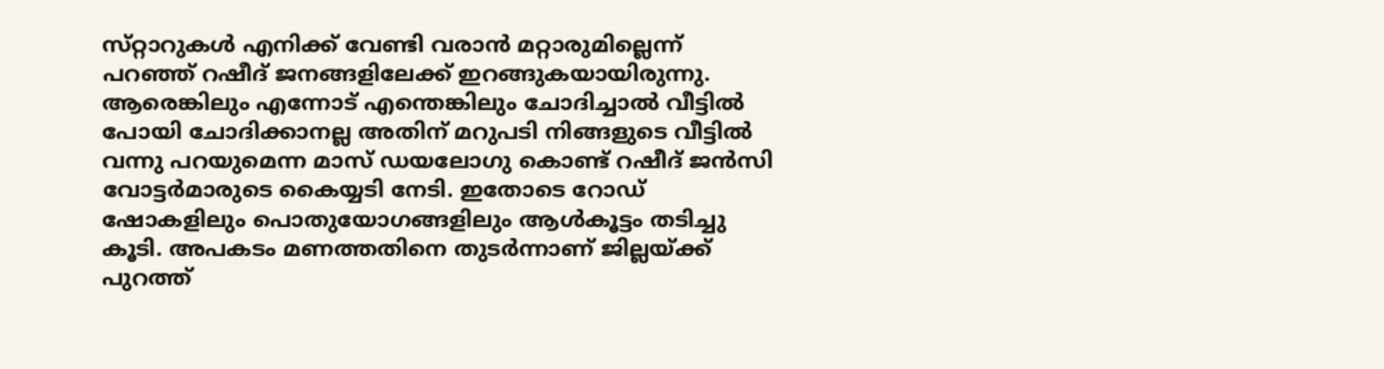സ്‌റ്റാറുകൾ എനിക്ക് വേണ്ടി വരാൻ മറ്റാരുമില്ലെന്ന് പറഞ്ഞ് റഷീദ് ജനങ്ങളിലേക്ക് ഇറങ്ങുകയായിരുന്നു. ആരെങ്കിലും എന്നോട് എന്തെങ്കിലും ചോദിച്ചാൽ വീട്ടിൽ പോയി ചോദിക്കാനല്ല അതിന് മറുപടി നിങ്ങളുടെ വീട്ടിൽ വന്നു പറയുമെന്ന മാസ് ഡയലോഗു കൊണ്ട് റഷീദ് ജൻസി വോട്ടർമാരുടെ കൈയ്യടി നേടി. ഇതോടെ റോഡ് ഷോകളിലും പൊതുയോഗങ്ങളിലും ആൾകൂട്ടം തടിച്ചു കൂടി. അപകടം മണത്തതിനെ തുടർന്നാണ് ജില്ലയ്ക്ക് പുറത്ത്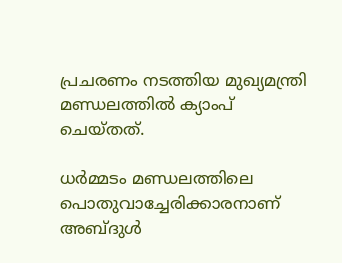പ്രചരണം നടത്തിയ മുഖ്യമന്ത്രി മണ്ഡലത്തിൽ ക്യാംപ് ചെയ്തത്.

ധർമ്മടം മണ്ഡലത്തിലെ പൊതുവാച്ചേരിക്കാരനാണ് അബ്‌ദുൾ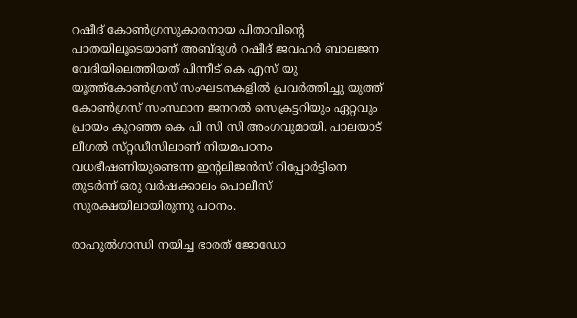റഷീദ് കോൺഗ്രസുകാരനായ പിതാവിൻ്റെ പാതയിലൂടെയാണ് അബ്ദുൾ റഷീദ് ജവഹർ ബാലജന വേദിയിലെത്തിയത് പിന്നീട് കെ എസ് യു യൂത്ത്കോൺഗ്രസ് സംഘടനകളിൽ പ്രവർത്തിച്ചു യുത്ത് കോൺഗ്രസ് സംസ്ഥാന ജനറൽ സെക്രട്ടറിയും ഏറ്റവും പ്രായം കുറഞ്ഞ കെ പി സി സി അംഗവുമായി. പാലയാട് ലീഗൽ സ്‌റ്റഡീസിലാണ് നിയമപഠനം വധഭീഷണിയുണ്ടെന്ന ഇൻ്റലിജൻസ് റിപ്പോർട്ടിനെ തുടർന്ന് ഒരു വർഷക്കാലം പൊലീസ് സുരക്ഷയിലായിരുന്നു പഠനം.

രാഹുൽഗാന്ധി നയിച്ച ഭാരത് ജോഡോ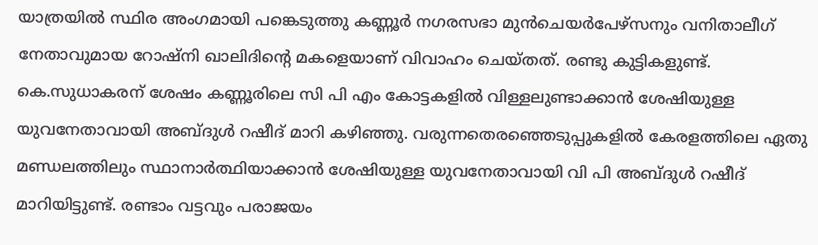യാത്രയിൽ സ്ഥിര അംഗമായി പങ്കെടുത്തു കണ്ണൂർ നഗരസഭാ മുൻചെയർപേഴ്സനും വനിതാലീഗ് നേതാവുമായ റോഷ്നി ഖാലിദിൻ്റെ മകളെയാണ് വിവാഹം ചെയ്തത്. രണ്ടു കുട്ടികളുണ്ട്. കെ.സുധാകരന് ശേഷം കണ്ണൂരിലെ സി പി എം കോട്ടകളിൽ വിള്ളലുണ്ടാക്കാൻ ശേഷിയുള്ള യുവനേതാവായി അബ്ദുൾ റഷീദ് മാറി കഴിഞ്ഞു. വരുന്നതെരഞ്ഞെടുപ്പുകളിൽ കേരളത്തിലെ ഏതു മണ്ഡലത്തിലും സ്ഥാനാർത്ഥിയാക്കാൻ ശേഷിയുള്ള യുവനേതാവായി വി പി അബ്ദുൾ റഷീദ് മാറിയിട്ടുണ്ട്. രണ്ടാം വട്ടവും പരാജയം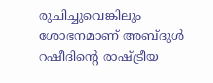രുചിച്ചുവെങ്കിലും ശോഭനമാണ് അബ്ദുൾ റഷീദിൻ്റെ രാഷ്ട്രീയ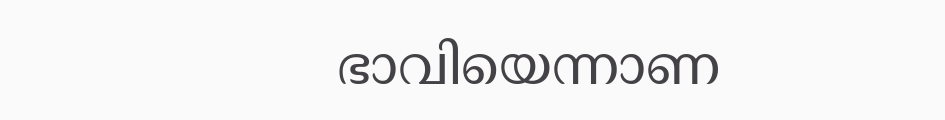ഭാവിയെന്നാണ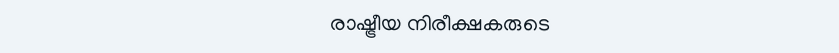രാഷ്ട്രീയ നിരീക്ഷകരുടെ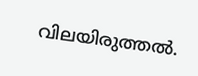വിലയിരുത്തൽ.